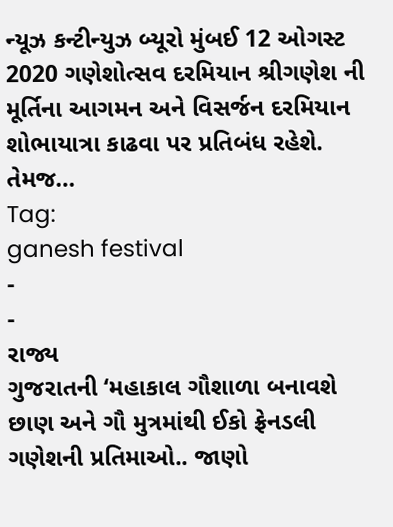ન્યૂઝ કન્ટીન્યુઝ બ્યૂરો મુંબઈ 12 ઓગસ્ટ 2020 ગણેશોત્સવ દરમિયાન શ્રીગણેશ ની મૂર્તિના આગમન અને વિસર્જન દરમિયાન શોભાયાત્રા કાઢવા પર પ્રતિબંધ રહેશે. તેમજ…
Tag:
ganesh festival
-
-
રાજ્ય
ગુજરાતની ‘મહાકાલ ગૌશાળા બનાવશે છાણ અને ગૌ મુત્રમાંથી ઈકો ફ્રેનડલી ગણેશની પ્રતિમાઓ.. જાણો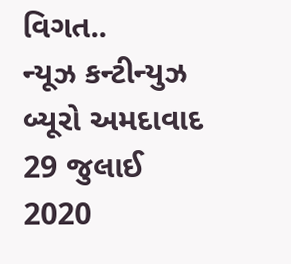વિગત..
ન્યૂઝ કન્ટીન્યુઝ બ્યૂરો અમદાવાદ 29 જુલાઈ 2020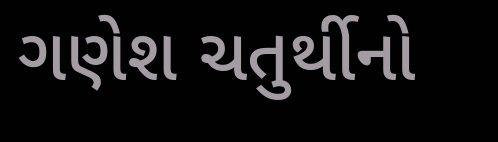ગણેશ ચતુર્થીનો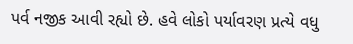પર્વ નજીક આવી રહ્યો છે. હવે લોકો પર્યાવરણ પ્રત્યે વધુ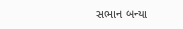સભાન બન્યા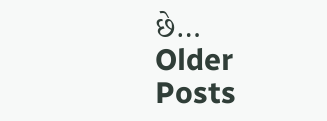છે…
Older Posts